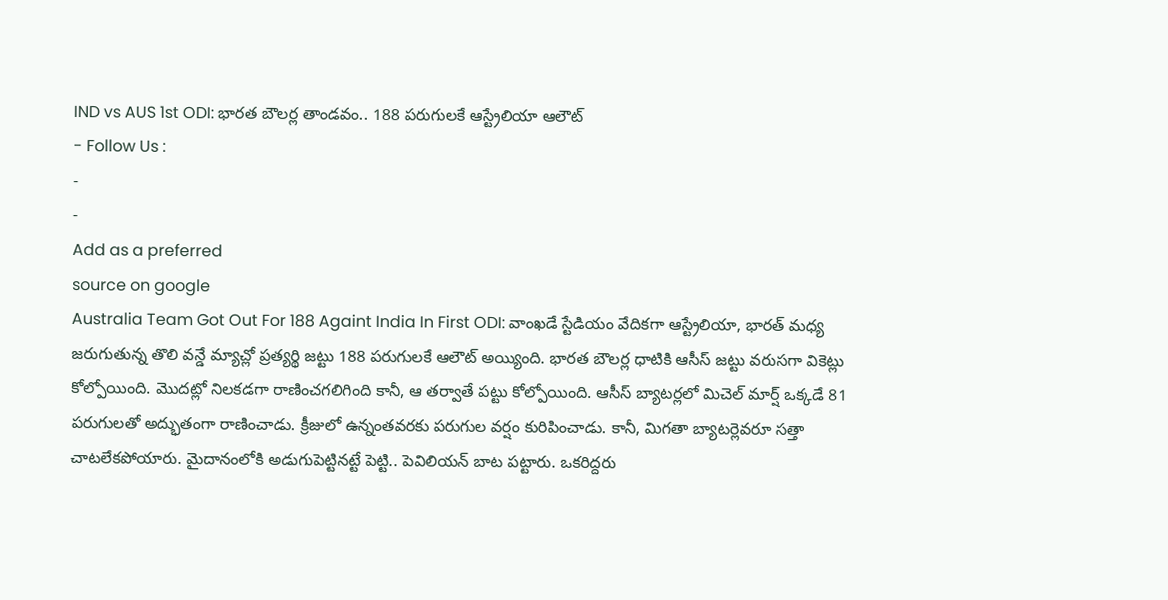IND vs AUS 1st ODI: భారత బౌలర్ల తాండవం.. 188 పరుగులకే ఆస్ట్రేలియా ఆలౌట్
- Follow Us :
-
-
Add as a preferred
source on google
Australia Team Got Out For 188 Againt India In First ODI: వాంఖడే స్టేడియం వేదికగా ఆస్ట్రేలియా, భారత్ మధ్య జరుగుతున్న తొలి వన్డే మ్యాచ్లో ప్రత్యర్థి జట్టు 188 పరుగులకే ఆలౌట్ అయ్యింది. భారత బౌలర్ల ధాటికి ఆసీస్ జట్టు వరుసగా వికెట్లు కోల్పోయింది. మొదట్లో నిలకడగా రాణించగలిగింది కానీ, ఆ తర్వాతే పట్టు కోల్పోయింది. ఆసీస్ బ్యాటర్లలో మిచెల్ మార్ష్ ఒక్కడే 81 పరుగులతో అద్భుతంగా రాణించాడు. క్రీజులో ఉన్నంతవరకు పరుగుల వర్షం కురిపించాడు. కానీ, మిగతా బ్యాటర్లెవరూ సత్తా చాటలేకపోయారు. మైదానంలోకి అడుగుపెట్టినట్టే పెట్టి.. పెవిలియన్ బాట పట్టారు. ఒకరిద్దరు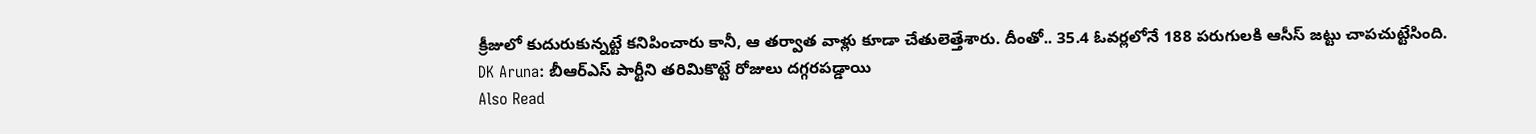క్రీజులో కుదురుకున్నట్టే కనిపించారు కానీ, ఆ తర్వాత వాళ్లు కూడా చేతులెత్తేశారు. దీంతో.. 35.4 ఓవర్లలోనే 188 పరుగులకి ఆసీస్ జట్టు చాపచుట్టేసింది.
DK Aruna: బీఆర్ఎస్ పార్టీని తరిమికొట్టే రోజులు దగ్గరపడ్డాయి
Also Read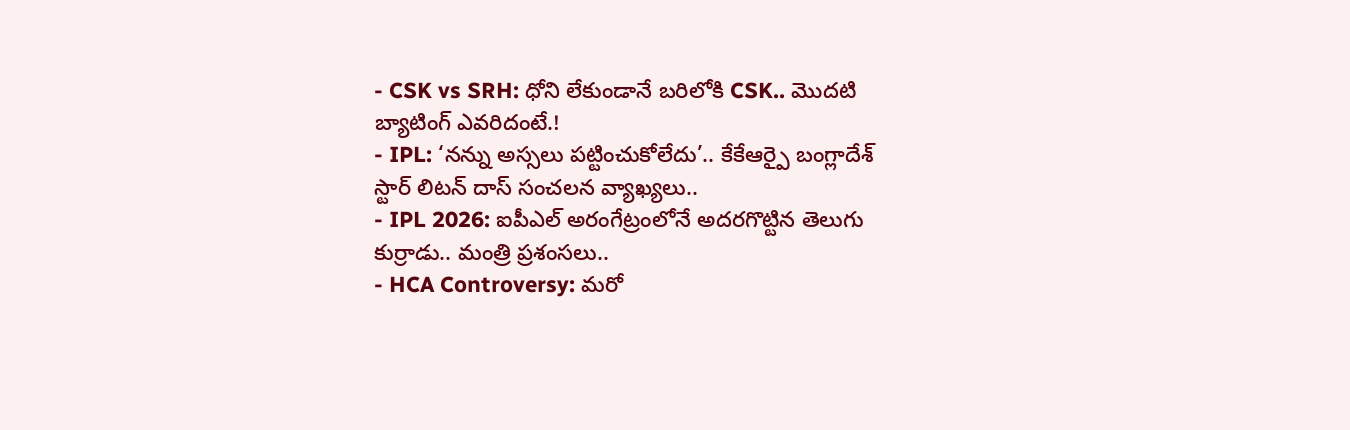- CSK vs SRH: ధోని లేకుండానే బరిలోకి CSK.. మొదటి బ్యాటింగ్ ఎవరిదంటే.!
- IPL: ‘నన్ను అస్సలు పట్టించుకోలేదు’.. కేకేఆర్పై బంగ్లాదేశ్ స్టార్ లిటన్ దాస్ సంచలన వ్యాఖ్యలు..
- IPL 2026: ఐపీఎల్ అరంగేట్రంలోనే అదరగొట్టిన తెలుగు కుర్రాడు.. మంత్రి ప్రశంసలు..
- HCA Controversy: మరో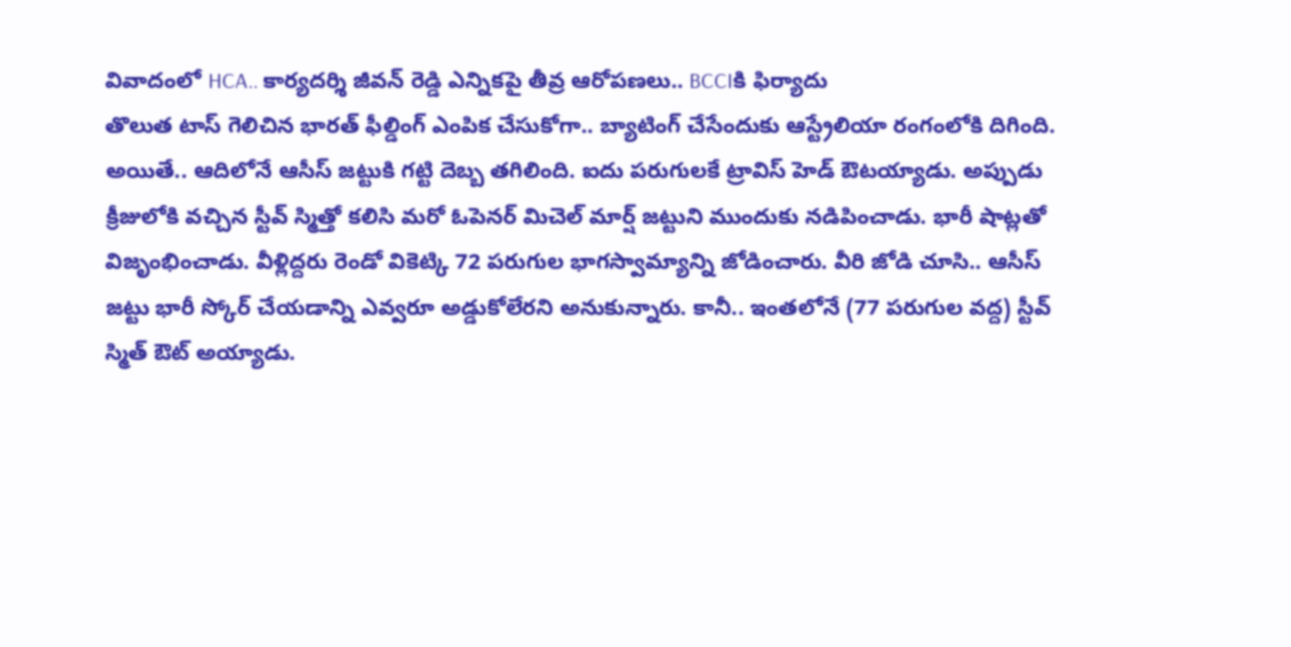వివాదంలో HCA.. కార్యదర్శి జీవన్ రెడ్డి ఎన్నికపై తీవ్ర ఆరోపణలు.. BCCIకి ఫిర్యాదు
తొలుత టాస్ గెలిచిన భారత్ ఫీల్డింగ్ ఎంపిక చేసుకోగా.. బ్యాటింగ్ చేసేందుకు ఆస్ట్రేలియా రంగంలోకి దిగింది. అయితే.. ఆదిలోనే ఆసీస్ జట్టుకి గట్టి దెబ్బ తగిలింది. ఐదు పరుగులకే ట్రావిస్ హెడ్ ఔటయ్యాడు. అప్పుడు క్రీజులోకి వచ్చిన స్టీవ్ స్మిత్తో కలిసి మరో ఓపెనర్ మిచెల్ మార్ష్ జట్టుని ముందుకు నడిపించాడు. భారీ షాట్లతో విజృంభించాడు. వీళ్లిద్దరు రెండో వికెట్కి 72 పరుగుల భాగస్వామ్యాన్ని జోడించారు. వీరి జోడి చూసి.. ఆసీస్ జట్టు భారీ స్కోర్ చేయడాన్ని ఎవ్వరూ అడ్డుకోలేరని అనుకున్నారు. కానీ.. ఇంతలోనే (77 పరుగుల వద్ద) స్టీవ్ స్మిత్ ఔట్ అయ్యాడు.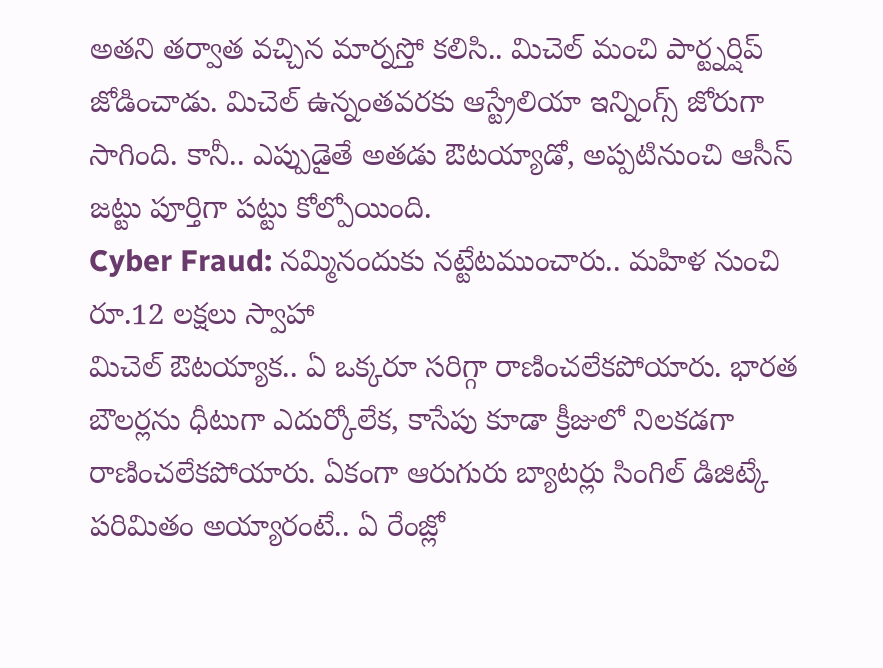అతని తర్వాత వచ్చిన మార్నస్తో కలిసి.. మిచెల్ మంచి పార్ట్నర్షిప్ జోడించాడు. మిచెల్ ఉన్నంతవరకు ఆస్ట్రేలియా ఇన్నింగ్స్ జోరుగా సాగింది. కానీ.. ఎప్పుడైతే అతడు ఔటయ్యాడో, అప్పటినుంచి ఆసీస్ జట్టు పూర్తిగా పట్టు కోల్పోయింది.
Cyber Fraud: నమ్మినందుకు నట్టేటముంచారు.. మహిళ నుంచి రూ.12 లక్షలు స్వాహా
మిచెల్ ఔటయ్యాక.. ఏ ఒక్కరూ సరిగ్గా రాణించలేకపోయారు. భారత బౌలర్లను ధీటుగా ఎదుర్కోలేక, కాసేపు కూడా క్రీజులో నిలకడగా రాణించలేకపోయారు. ఏకంగా ఆరుగురు బ్యాటర్లు సింగిల్ డిజిట్కే పరిమితం అయ్యారంటే.. ఏ రేంజ్లో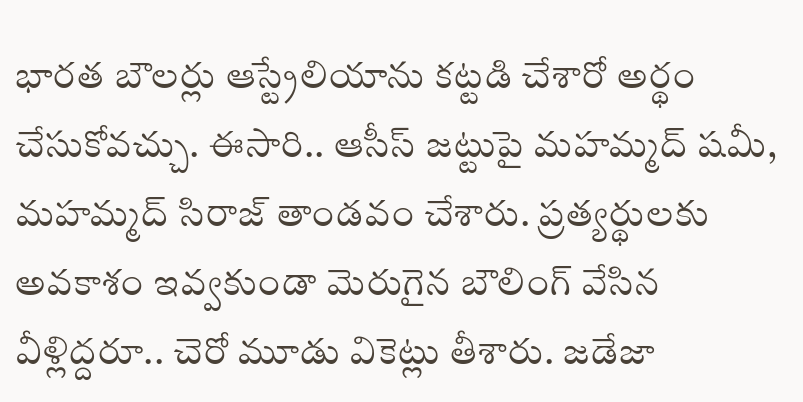భారత బౌలర్లు ఆస్ట్రేలియాను కట్టడి చేశారో అర్థం చేసుకోవచ్చు. ఈసారి.. ఆసీస్ జట్టుపై మహమ్మద్ షమీ, మహమ్మద్ సిరాజ్ తాండవం చేశారు. ప్రత్యర్థులకు అవకాశం ఇవ్వకుండా మెరుగైన బౌలింగ్ వేసిన వీళ్లిద్దరూ.. చెరో మూడు వికెట్లు తీశారు. జడేజా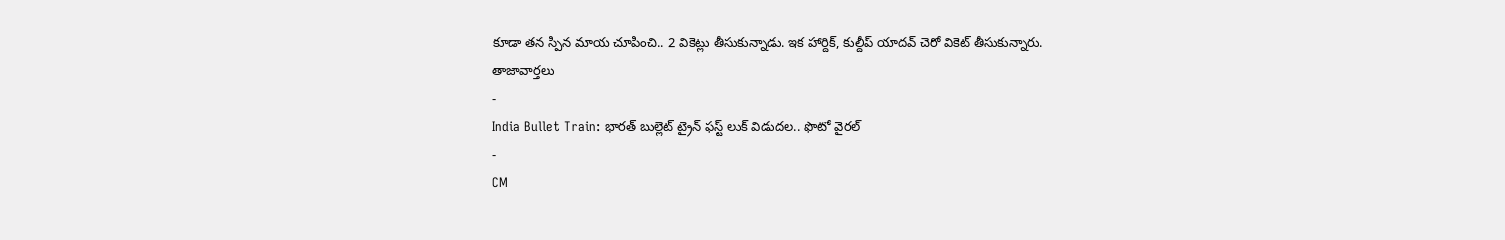కూడా తన స్పిన మాయ చూపించి.. 2 వికెట్లు తీసుకున్నాడు. ఇక హార్దిక్, కుల్దీప్ యాదవ్ చెరో వికెట్ తీసుకున్నారు.
తాజావార్తలు
-
India Bullet Train: భారత్ బుల్లెట్ ట్రైన్ ఫస్ట్ లుక్ విడుదల.. ఫొటో వైరల్
-
CM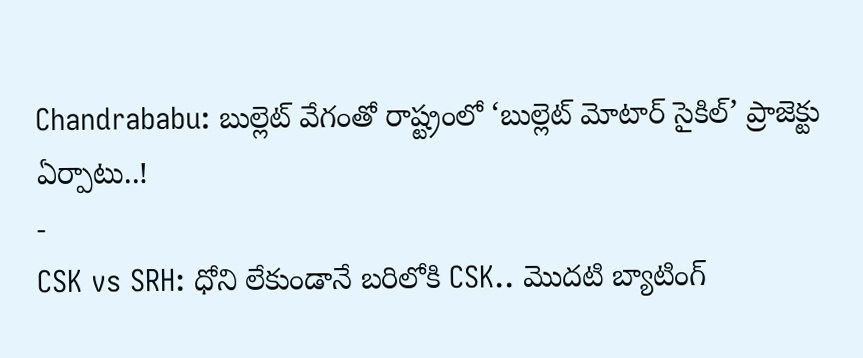Chandrababu: బుల్లెట్ వేగంతో రాష్ట్రంలో ‘బుల్లెట్ మోటార్ సైకిల్’ ప్రాజెక్టు ఏర్పాటు..!
-
CSK vs SRH: ధోని లేకుండానే బరిలోకి CSK.. మొదటి బ్యాటింగ్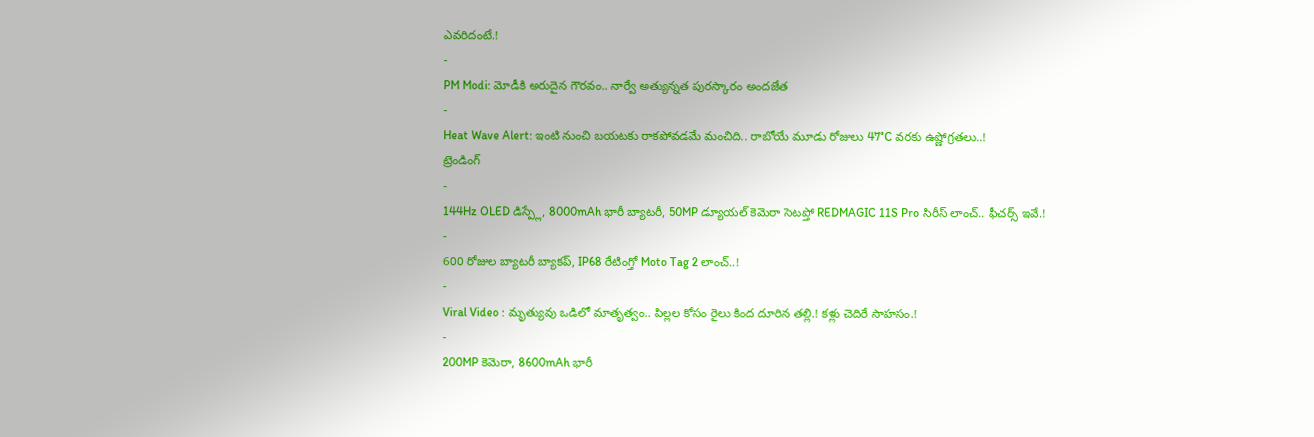ఎవరిదంటే.!
-
PM Modi: మోడీకి అరుదైన గౌరవం.. నార్వే అత్యున్నత పురస్కారం అందజేత
-
Heat Wave Alert: ఇంటి నుంచి బయటకు రాకపోవడమే మంచిది.. రాబోయే మూడు రోజులు 47°C వరకు ఉష్ణోగ్రతలు..!
ట్రెండింగ్
-
144Hz OLED డిస్ప్లే, 8000mAh భారీ బ్యాటరీ, 50MP డ్యూయల్ కెమెరా సెటప్తో REDMAGIC 11S Pro సిరీస్ లాంచ్.. ఫీచర్స్ ఇవే.!
-
600 రోజుల బ్యాటరీ బ్యాకప్, IP68 రేటింగ్తో Moto Tag 2 లాంచ్..!
-
Viral Video : మృత్యువు ఒడిలో మాతృత్వం.. పిల్లల కోసం రైలు కింద దూరిన తల్లి.! కళ్లు చెదిరే సాహసం.!
-
200MP కెమెరా, 8600mAh భారీ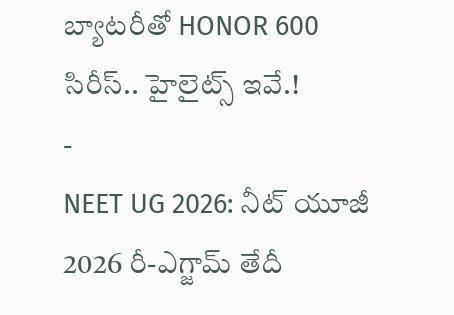బ్యాటరీతో HONOR 600 సిరీస్.. హైలైట్స్ ఇవే.!
-
NEET UG 2026: నీట్ యూజీ 2026 రీ-ఎగ్జామ్ తేదీ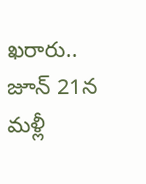ఖరారు.. జూన్ 21న మళ్లీ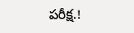పరీక్ష.!